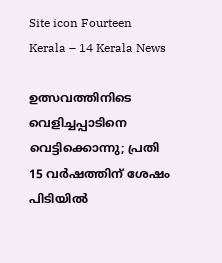Site icon Fourteen Kerala – 14 Kerala News

ഉത്സവത്തിനിടെ വെളിച്ചപ്പാടിനെ വെട്ടിക്കൊന്നു; പ്രതി 15 വർഷത്തിന് ശേഷം പിടിയിൽ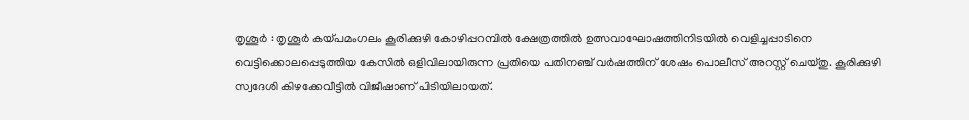തൃശൂർ : തൃശൂർ കയ്പമംഗലം കൂരിക്കുഴി കോഴിപ്പറമ്പിൽ ക്ഷേത്രത്തിൽ ഉത്സവാഘോഷത്തിനിടയിൽ വെളിച്ചപ്പാടിനെ വെട്ടിക്കൊലപ്പെടുത്തിയ കേസിൽ ഒളിവിലായിരുന്ന പ്രതിയെ പതിനഞ്ച് വർഷത്തിന് ശേഷം പൊലീസ് അറസ്റ്റ് ചെയ്തു. കൂരിക്കുഴി സ്വദേശി കിഴക്കേവീട്ടിൽ വിജീഷാണ് പിടിയിലായത്.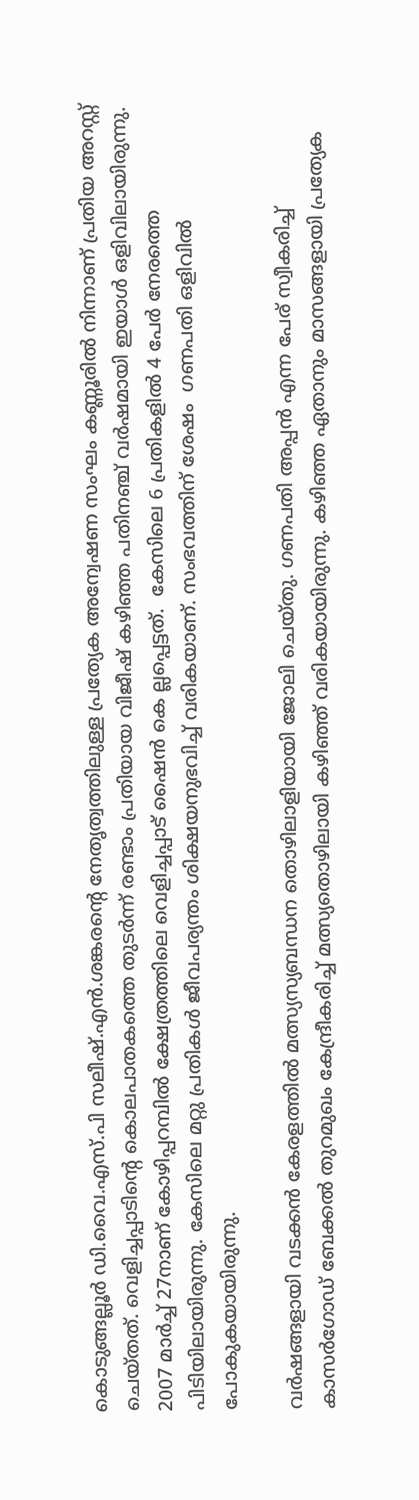കൊടുങ്ങല്ലൂർ ഡി.വൈ.എസ്.പി സലീഷ്.എൻ.ശങ്കരന്റെ നേതൃത്വത്തിലുള്ള പ്രത്യേക അന്വേഷണ സംഘം കണ്ണൂരിൽ നിന്നാണ് പ്രതിയ അറസ്റ്റ് ചെയ്തത്. വെളിച്ചപ്പാടിന്റെ കൊലപാതകത്തെ തുടർന്ന് രണ്ടാം പ്രതിയായ വിജീഷ് കഴിഞ്ഞ പതിനഞ്ച് വർഷമായി ഇയാൾ ഒളിവിലായിരുന്നു. 2007 മാർച്ച് 27നാണ് കോഴിപ്പറമ്പിൽ ക്ഷേത്രത്തിലെ വെളിച്ചപ്പാട് ഷൈൻ കെ ല്ലപ്പെട്ടത്.  കേസിലെ 6 പ്രതികളിൽ 4 പേർ നേരത്തെ പിടിയിലായിരുന്നു. കേസിലെ മറ്റു പ്രതികൾ ജീവപര്യന്തം ശിക്ഷയനുഭവിച്ച് വരികയാണ്. സംഭവത്തിന് ശേഷം  ഗണപതി ഒളിവിൽ പോകുകയായിരുന്നു.

വർഷങ്ങളായി വടക്കൻ കേരളത്തിൽ മത്സ്യസ്യബന്ധന തൊഴിലാളിയായി ജോലി ചെയ്തു. ഗണപതി അപ്പൻ എന്ന പേര് സ്വീകരിച്ച് കാസർഗോഡ് ബേക്കൽ തുറമുഖം കേന്ദ്രീകരിച്ച് മത്സ്യതൊഴിലായി കഴിഞ്ഞ് വരികയായിരുന്നു. കഴിഞ്ഞ ഏതാനും മാസങ്ങളായി പ്രത്യേക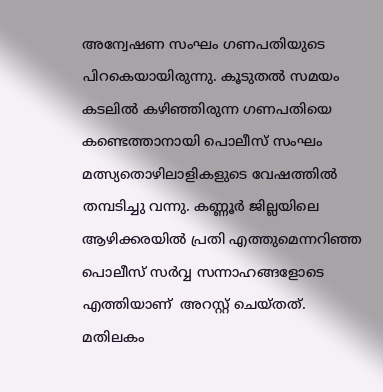അന്വേഷണ സംഘം ഗണപതിയുടെ പിറകെയായിരുന്നു. കൂടുതൽ സമയം കടലിൽ കഴിഞ്ഞിരുന്ന ഗണപതിയെ കണ്ടെത്താനായി പൊലീസ് സംഘം മത്സ്യതൊഴിലാളികളുടെ വേഷത്തിൽ തമ്പടിച്ചു വന്നു. കണ്ണൂർ ജില്ലയിലെ ആഴിക്കരയിൽ പ്രതി എത്തുമെന്നറിഞ്ഞ  പൊലീസ് സർവ്വ സന്നാഹങ്ങളോടെ എത്തിയാണ്  അറസ്റ്റ് ചെയ്തത്. മതിലകം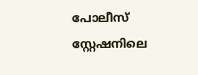പോലീസ് സ്റ്റേഷനിലെ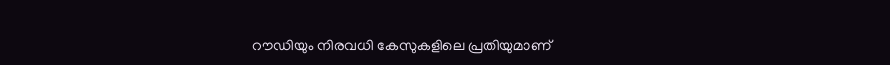റൗഡിയും നിരവധി കേസുകളിലെ പ്രതിയുമാണ്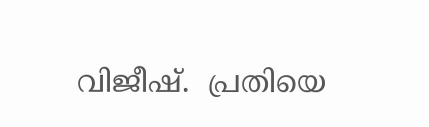വിജീഷ്.  പ്രതിയെ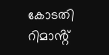കോടതി റിമാൻ്റ്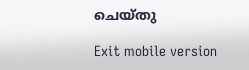ചെയ്തു

Exit mobile version